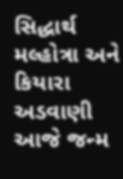સિદ્ધાર્થ મલ્હોત્રા અને કિયારા અડવાણી આજે જન્મ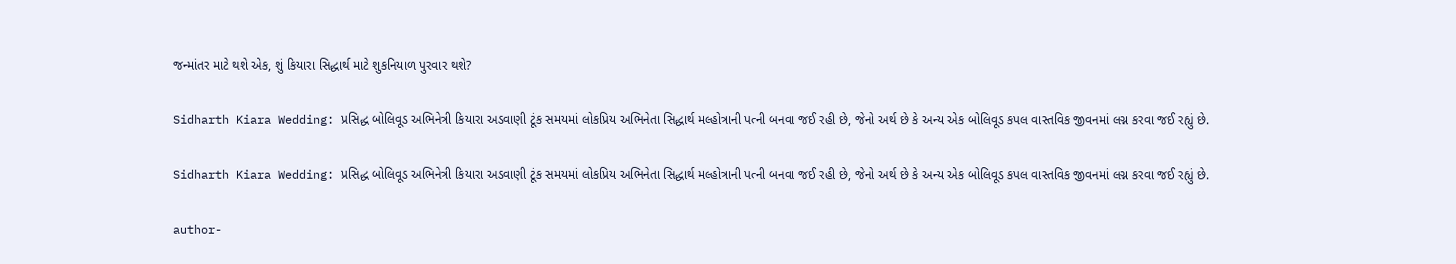જન્માંતર માટે થશે એક, શું કિયારા સિદ્ધાર્થ માટે શુકનિયાળ પુરવાર થશે?

Sidharth Kiara Wedding: પ્રસિદ્ધ બોલિવૂડ અભિનેત્રી કિયારા અડવાણી ટૂંક સમયમાં લોકપ્રિય અભિનેતા સિદ્ધાર્થ મલ્હોત્રાની પત્ની બનવા જઈ રહી છે, જેનો અર્થ છે કે અન્ય એક બોલિવૂડ કપલ વાસ્તવિક જીવનમાં લગ્ન કરવા જઈ રહ્યું છે.

Sidharth Kiara Wedding: પ્રસિદ્ધ બોલિવૂડ અભિનેત્રી કિયારા અડવાણી ટૂંક સમયમાં લોકપ્રિય અભિનેતા સિદ્ધાર્થ મલ્હોત્રાની પત્ની બનવા જઈ રહી છે, જેનો અર્થ છે કે અન્ય એક બોલિવૂડ કપલ વાસ્તવિક જીવનમાં લગ્ન કરવા જઈ રહ્યું છે.

author-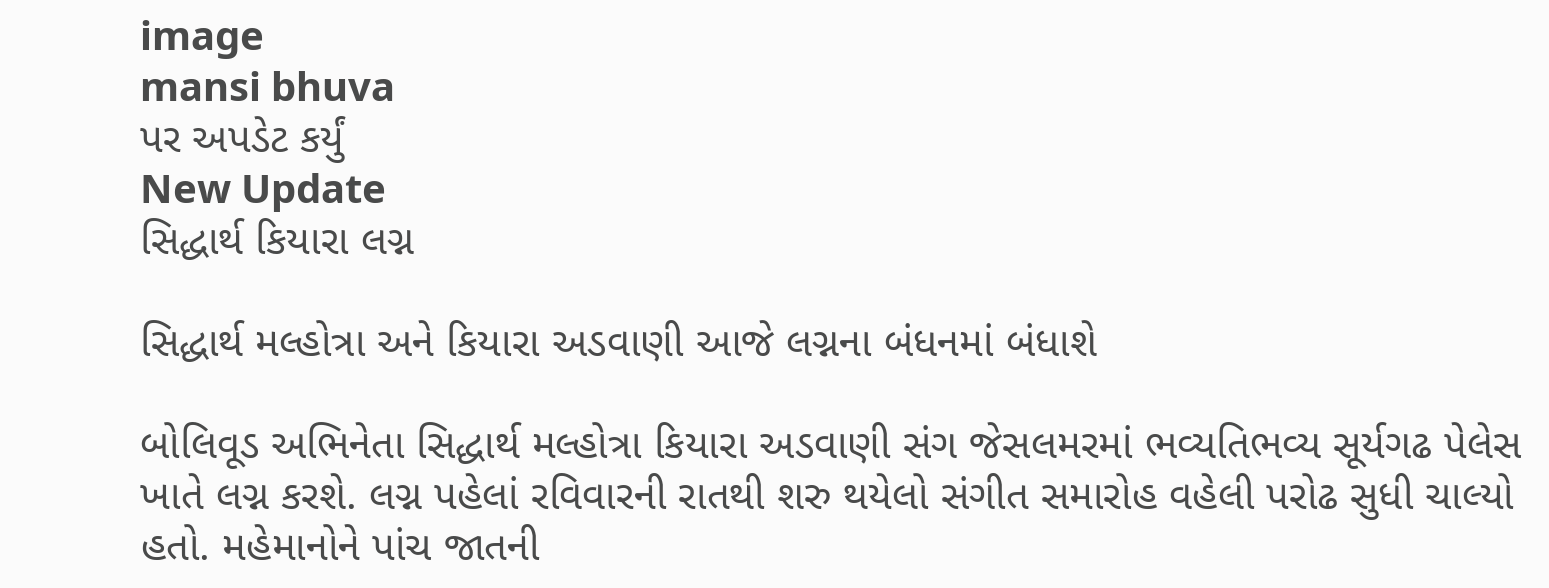image
mansi bhuva
પર અપડેટ કર્યું
New Update
સિદ્ધાર્થ કિયારા લગ્ન

સિદ્ધાર્થ મલ્હોત્રા અને કિયારા અડવાણી આજે લગ્નના બંધનમાં બંધાશે

બોલિવૂડ અભિનેતા સિદ્ધાર્થ મલ્હોત્રા કિયારા અડવાણી સંગ જેસલમરમાં ભવ્યતિભવ્ય સૂર્યગઢ પેલેસ ખાતે લગ્ન કરશે. લગ્ન પહેલાં રવિવારની રાતથી શરુ થયેલો સંગીત સમારોહ વહેલી પરોઢ સુધી ચાલ્યો હતો. મહેમાનોને પાંચ જાતની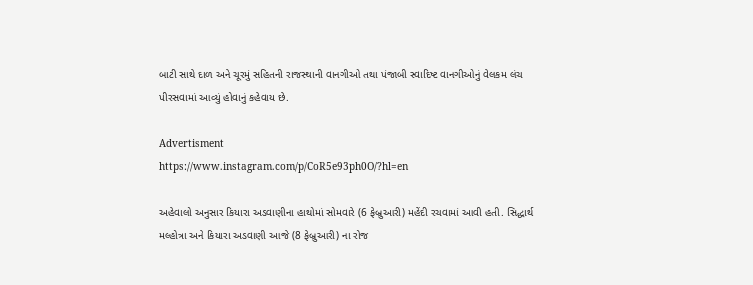બાટી સાથે દાળ અને ચૂરમું સહિતની રાજસ્થાની વાનગીઓ તથા પંજાબી સ્વાદિષ્ટ વાનગીઓનું વેલકમ લંચ પીરસવામાં આવ્યું હોવાનું કહેવાય છે.

Advertisment
https://www.instagram.com/p/CoR5e93ph0O/?hl=en

અહેવાલો અનુસાર કિયારા અડવાણીના હાથોમાં સોમવારે (6 ફેબ્રુઆરી) મહેંદી રચવામાં આવી હતી. સિદ્ધાર્થ મલ્હોત્રા અને કિયારા અડવાણી આજે (8 ફેબ્રુઆરી) ના રોજ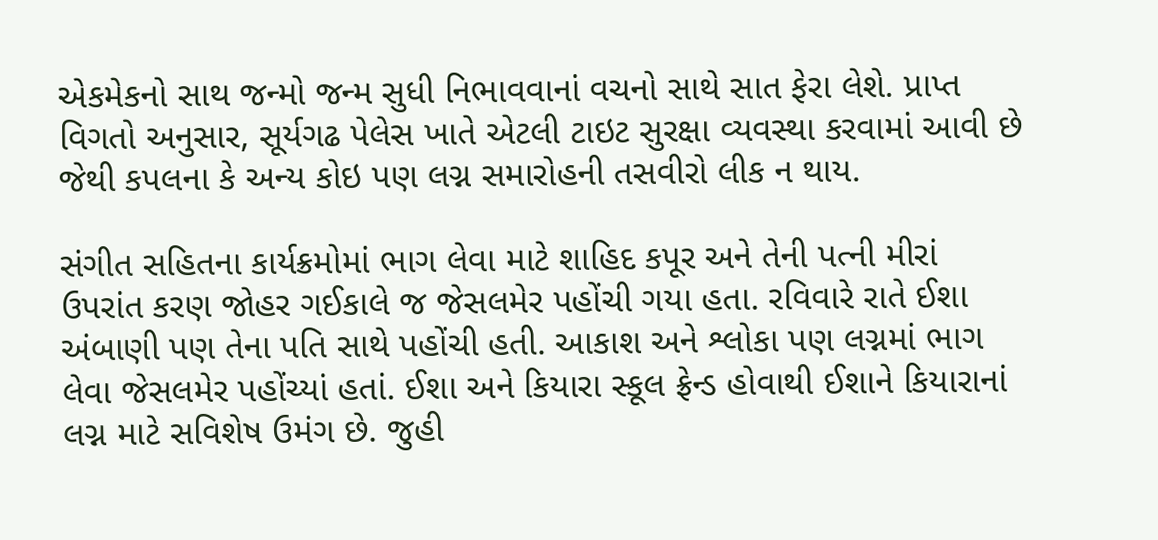એકમેકનો સાથ જન્મો જન્મ સુધી નિભાવવાનાં વચનો સાથે સાત ફેરા લેશે. પ્રાપ્ત વિગતો અનુસાર, સૂર્યગઢ પેલેસ ખાતે એટલી ટાઇટ સુરક્ષા વ્યવસ્થા કરવામાં આવી છે જેથી કપલના કે અન્ય કોઇ પણ લગ્ન સમારોહની તસવીરો લીક ન થાય.

સંગીત સહિતના કાર્યક્રમોમાં ભાગ લેવા માટે શાહિદ કપૂર અને તેની પત્ની મીરાં ઉપરાંત કરણ જોહર ગઈકાલે જ જેસલમેર પહોંચી ગયા હતા. રવિવારે રાતે ઈશા અંબાણી પણ તેના પતિ સાથે પહોંચી હતી. આકાશ અને શ્લોકા પણ લગ્નમાં ભાગ લેવા જેસલમેર પહોંચ્યાં હતાં. ઈશા અને કિયારા સ્કૂલ ફ્રેન્ડ હોવાથી ઈશાને કિયારાનાં લગ્ન માટે સવિશેષ ઉમંગ છે. જુહી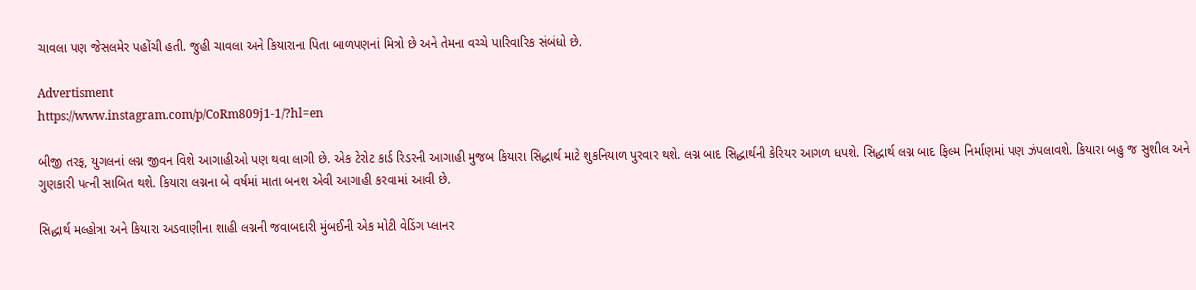ચાવલા પણ જેસલમેર પહોંચી હતી. જુહી ચાવલા અને કિયારાના પિતા બાળપણનાં મિત્રો છે અને તેમના વચ્ચે પારિવારિક સંબંધો છે.

Advertisment
https://www.instagram.com/p/CoRm809j1-1/?hl=en

બીજી તરફ, યુગલનાં લગ્ન જીવન વિશે આગાહીઓ પણ થવા લાગી છે. એક ટેરોટ કાર્ડ રિડરની આગાહી મુજબ કિયારા સિદ્ધાર્થ માટે શુકનિયાળ પુરવાર થશે. લગ્ન બાદ સિદ્ધાર્થની કેરિયર આગળ ધપશે. સિદ્ધાર્થ લગ્ન બાદ ફિલ્મ નિર્માણમાં પણ ઝંપલાવશે. કિયારા બહુ જ સુશીલ અને ગુણકારી પત્ની સાબિત થશે. કિયારા લગ્નના બે વર્ષમાં માતા બનશ એવી આગાહી કરવામાં આવી છે.

સિદ્ધાર્થ મલ્હોત્રા અને કિયારા અડવાણીના શાહી લગ્નની જવાબદારી મુંબઈની એક મોટી વેડિંગ પ્લાનર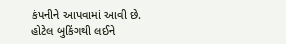કંપનીને આપવામાં આવી છે. હોટેલ બુકિંગથી લઈને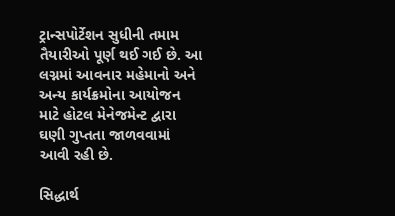ટ્રાન્સપોર્ટેશન સુધીની તમામ તૈયારીઓ પૂર્ણ થઈ ગઈ છે. આ લગ્નમાં આવનાર મહેમાનો અને અન્ય કાર્યક્રમોના આયોજન માટે હોટલ મેનેજમેન્ટ દ્વારા ઘણી ગુપ્તતા જાળવવામાં આવી રહી છે.

સિદ્ધાર્થ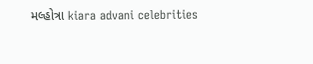મલ્હોત્રા kiara advani celebrities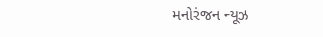મનોરંજન ન્યૂઝ